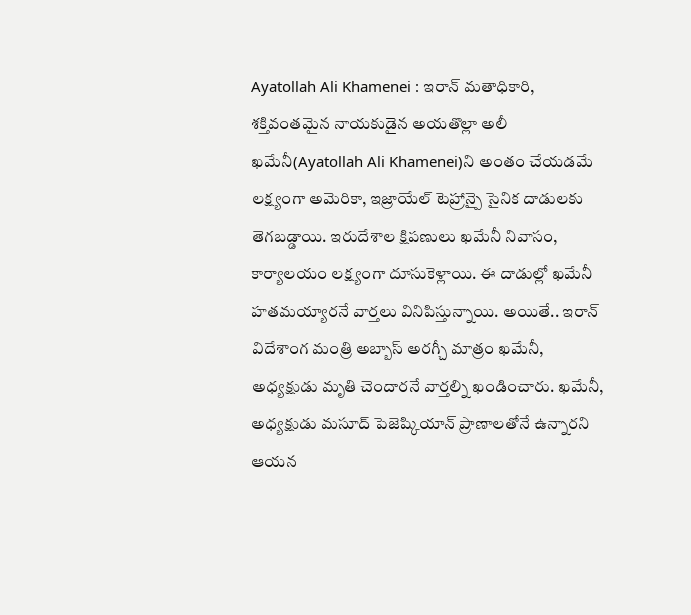Ayatollah Ali Khamenei : ఇరాన్ మతాధికారి, శక్తివంతమైన నాయకుడైన అయతొల్లా అలీ ఖమేనీ(Ayatollah Ali Khamenei)ని అంతం చేయడమే లక్ష్యంగా అమెరికా, ఇజ్రాయేల్ టెహ్రాన్పై సైనిక దాడులకు తెగబడ్డాయి. ఇరుదేశాల క్షిపణులు ఖమేనీ నివాసం, కార్యాలయం లక్ష్యంగా దూసుకెళ్లాయి. ఈ దాడుల్లో ఖమేనీ హతమయ్యారనే వార్తలు వినిపిస్తున్నాయి. అయితే.. ఇరాన్ విదేశాంగ మంత్రి అబ్బాస్ అరగ్చీ మాత్రం ఖమేనీ, అధ్యక్షుడు మృతి చెందారనే వార్తల్ని ఖండించారు. ఖమేనీ, అధ్యక్షుడు మసూద్ పెజెష్కియాన్ ప్రాణాలతోనే ఉన్నారని ఆయన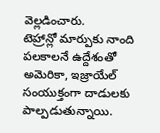వెల్లడించారు.
టెహ్రాన్లో మార్పుకు నాంది పలకాలనే ఉద్దేశంతో అమెరికా, ఇజ్రాయేల్ సంయుక్తంగా దాడులకు పాల్పడుతున్నాయి.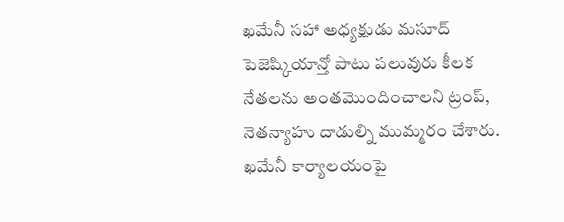ఖమేనీ సహా అధ్యక్షుడు మసూద్ పెజెష్కియాన్తో పాటు పలువురు కీలక నేతలను అంతమొందించాలని ట్రంప్, నెతన్యాహు దాడుల్ని ముమ్మరం చేశారు. ఖమేనీ కార్యాలయంపై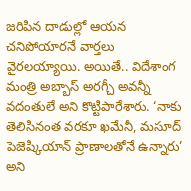జరిపిన దాడుల్లో ఆయన చనిపోయారనే వార్తలు వైరలయ్యాయి. అయితే.. విదేశాంగ మంత్రి అబ్బాస్ అరగ్చీ అవన్నీ వదంతులే అని కొట్టిపారేశారు. ‘నాకు తెలిసినంత వరకూ ఖమేనీ, మసూద్ పెజెష్కియాన్ ప్రాణాలతోనే ఉన్నారు’ అని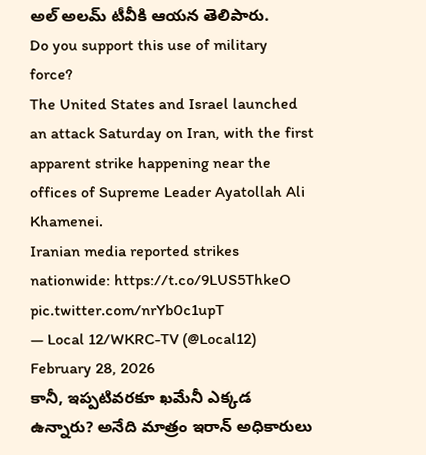అల్ అలమ్ టీవీకి ఆయన తెలిపారు.
Do you support this use of military force?
The United States and Israel launched an attack Saturday on Iran, with the first apparent strike happening near the offices of Supreme Leader Ayatollah Ali Khamenei.
Iranian media reported strikes nationwide: https://t.co/9LUS5ThkeO pic.twitter.com/nrYb0c1upT
— Local 12/WKRC-TV (@Local12) February 28, 2026
కానీ, ఇప్పటివరకూ ఖమేనీ ఎక్కడ ఉన్నారు? అనేది మాత్రం ఇరాన్ అధికారులు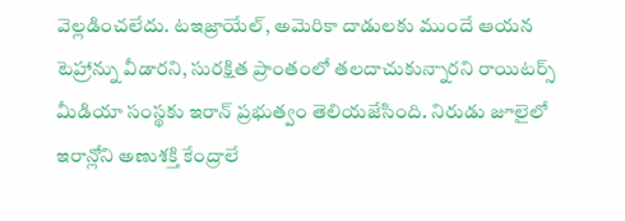వెల్లడించలేదు. టఇజ్రాయేల్, అమెరికా దాడులకు ముందే ఆయన టెహ్రాన్ను వీడారని, సురక్షిత ప్రాంతంలో తలదాచుకున్నారని రాయిటర్స్ మీడియా సంస్థకు ఇరాన్ ప్రభుత్వం తెలియజేసింది. నిరుడు జూలైలో ఇరాన్లోని అణుశక్తి కేంద్రాలే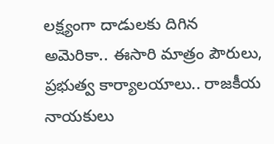లక్ష్యంగా దాడులకు దిగిన అమెరికా.. ఈసారి మాత్రం పౌరులు, ప్రభుత్వ కార్యాలయాలు.. రాజకీయ నాయకులు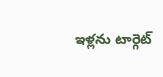ఇళ్లను టార్గెట్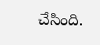చేసింది.